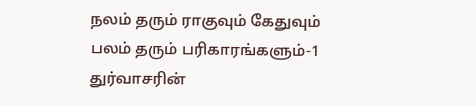நலம் தரும் ராகுவும் கேதுவும் பலம் தரும் பரிகாரங்களும்-1 துர்வாசரின்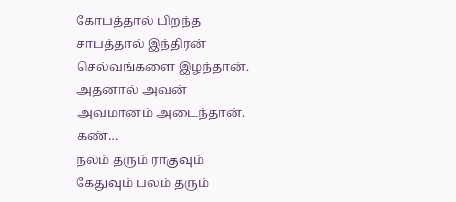கோபத்தால் பிறந்த சாபத்தால் இந்திரன் செல்வங்களை இழந்தான். அதனால் அவன் அவமானம் அடைந்தான். கண்…
நலம் தரும் ராகுவும் கேதுவும் பலம் தரும்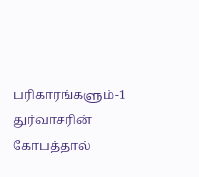பரிகாரங்களும்-1 துர்வாசரின் கோபத்தால்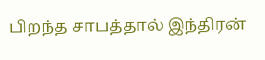பிறந்த சாபத்தால் இந்திரன்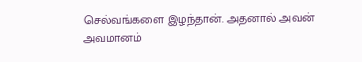செல்வங்களை இழந்தான். அதனால் அவன் அவமானம்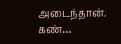அடைந்தான். கண்…